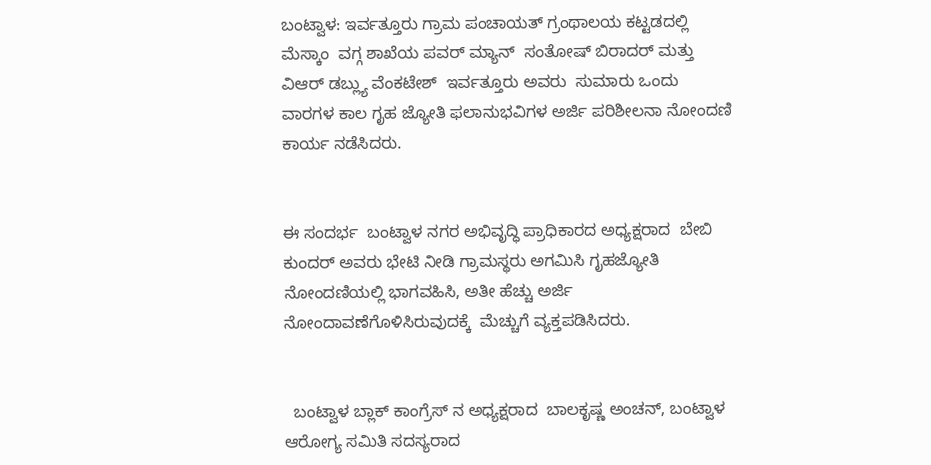ಬಂಟ್ವಾಳ: ಇರ್ವತ್ತೂರು ಗ್ರಾಮ ಪಂಚಾಯತ್ ಗ್ರಂಥಾಲಯ ಕಟ್ಟಡದಲ್ಲಿ ಮೆಸ್ಕಾಂ  ವಗ್ಗ ಶಾಖೆಯ ಪವರ್ ಮ್ಯಾನ್  ಸಂತೋಷ್ ಬಿರಾದರ್ ಮತ್ತು ವಿಆರ್ ಡಬ್ಲ್ಯು ವೆಂಕಟೇಶ್  ಇರ್ವತ್ತೂರು ಅವರು  ಸುಮಾರು ಒಂದು ವಾರಗಳ ಕಾಲ ಗೃಹ ಜ್ಯೋತಿ ಫಲಾನುಭವಿಗಳ ಅರ್ಜಿ ಪರಿಶೀಲನಾ ನೋಂದಣಿ ಕಾರ್ಯ ನಡೆಸಿದರು.


ಈ ಸಂದರ್ಭ  ಬಂಟ್ವಾಳ ನಗರ ಅಭಿವೃದ್ಧಿ ಪ್ರಾಧಿಕಾರದ ಅಧ್ಯಕ್ಷರಾದ  ಬೇಬಿ ಕುಂದರ್ ಅವರು ಭೇಟಿ ನೀಡಿ ಗ್ರಾಮಸ್ಥರು ಅಗಮಿಸಿ ಗೃಹಜ್ಯೋತಿ ನೋಂದಣಿಯಲ್ಲಿ ಭಾಗವಹಿಸಿ, ಅತೀ ಹೆಚ್ಚು ಅರ್ಜಿ ನೋಂದಾವಣೆಗೊಳಿಸಿರುವುದಕ್ಕೆ  ಮೆಚ್ಚುಗೆ ವ್ಯಕ್ತಪಡಿಸಿದರು.


  ಬಂಟ್ವಾಳ ಬ್ಲಾಕ್ ಕಾಂಗ್ರೆಸ್ ನ ಅಧ್ಯಕ್ಷರಾದ  ಬಾಲಕೃಷ್ಣ ಅಂಚನ್, ಬಂಟ್ವಾಳ ಆರೋಗ್ಯ ಸಮಿತಿ ಸದಸ್ಯರಾದ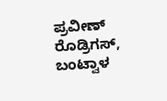ಪ್ರವೀಣ್ ರೊಡ್ರಿಗಸ್, ಬಂಟ್ವಾಳ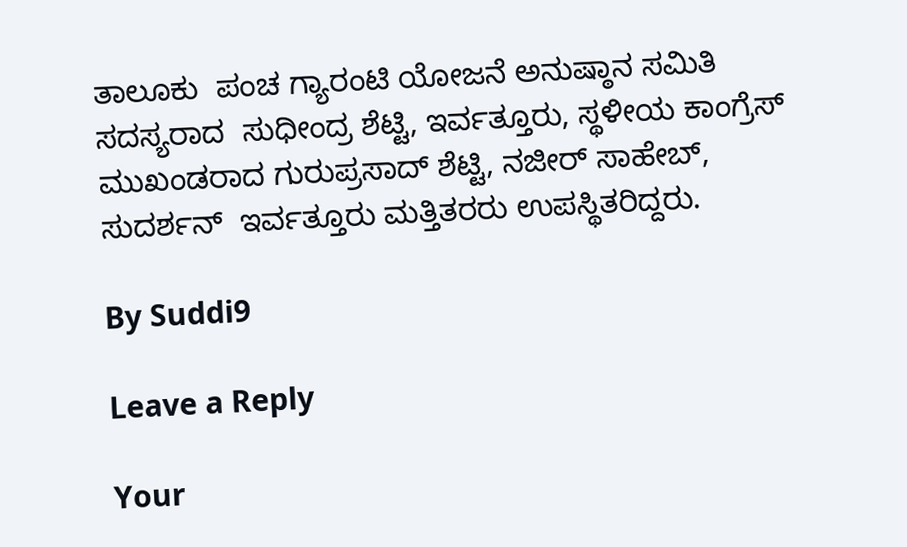ತಾಲೂಕು  ಪಂಚ ಗ್ಯಾರಂಟಿ ಯೋಜನೆ ಅನುಷ್ಠಾನ ಸಮಿತಿ ಸದಸ್ಯರಾದ  ಸುಧೀಂದ್ರ ಶೆಟ್ಟಿ, ಇರ್ವತ್ತೂರು, ಸ್ಥಳೀಯ ಕಾಂಗ್ರೆಸ್ ಮುಖಂಡರಾದ ಗುರುಪ್ರಸಾದ್ ಶೆಟ್ಟಿ, ನಜೀರ್ ಸಾಹೇಬ್,  ಸುದರ್ಶನ್  ಇರ್ವತ್ತೂರು ಮತ್ತಿತರರು ಉಪಸ್ಥಿತರಿದ್ದರು.

By Suddi9

Leave a Reply

Your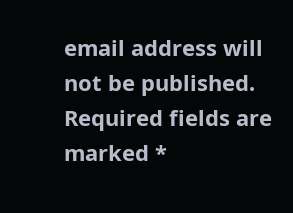email address will not be published. Required fields are marked *